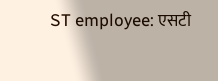ST employee: एसटी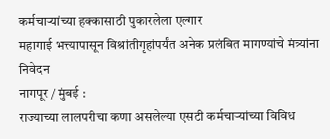कर्मचाऱ्यांच्या हक्कासाठी पुकारलेला एल्गार
महागाई भत्त्यापासून विश्रांतीगृहांपर्यंत अनेक प्रलंबित मागण्यांचे मंत्र्यांना निवेदन
नागपूर / मुंबई :
राज्याच्या लालपरीचा कणा असलेल्या एसटी कर्मचाऱ्यांच्या विविध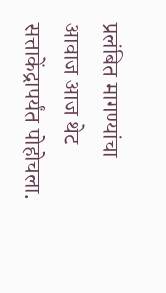प्रलंबित मागण्यांचा आवाज आज थेट सत्ताकेंद्रापर्यंत पोहोचला.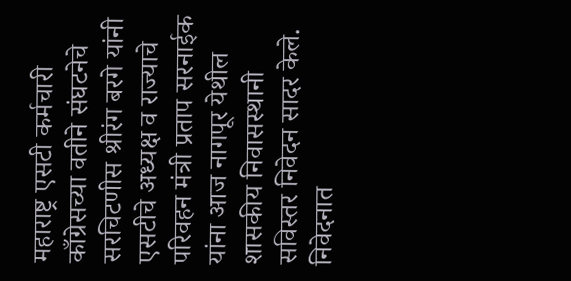महाराष्ट्र एसटी कर्मचारी काँग्रेसच्या वतीने संघटनेचे सरचिटणीस श्रीरंग बरगे यांनी एसटीचे अध्यक्ष व राज्याचे परिवहन मंत्री प्रताप सरनाईक यांना आज नागपूर येथील शासकीय निवासस्थानी सविस्तर निवेदन सादर केले.
निवेदनात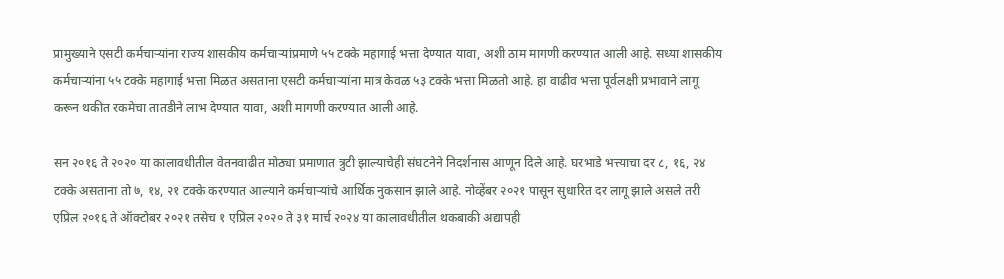प्रामुख्याने एसटी कर्मचाऱ्यांना राज्य शासकीय कर्मचाऱ्यांप्रमाणे ५५ टक्के महागाई भत्ता देण्यात यावा, अशी ठाम मागणी करण्यात आली आहे. सध्या शासकीय कर्मचाऱ्यांना ५५ टक्के महागाई भत्ता मिळत असताना एसटी कर्मचाऱ्यांना मात्र केवळ ५३ टक्के भत्ता मिळतो आहे. हा वाढीव भत्ता पूर्वलक्षी प्रभावाने लागू करून थकीत रकमेचा तातडीने लाभ देण्यात यावा, अशी मागणी करण्यात आली आहे.

सन २०१६ ते २०२० या कालावधीतील वेतनवाढीत मोठ्या प्रमाणात त्रुटी झाल्याचेही संघटनेने निदर्शनास आणून दिले आहे. घरभाडे भत्त्याचा दर ८, १६, २४ टक्के असताना तो ७, १४, २१ टक्के करण्यात आल्याने कर्मचाऱ्यांचे आर्थिक नुकसान झाले आहे. नोव्हेंबर २०२१ पासून सुधारित दर लागू झाले असले तरी एप्रिल २०१६ ते ऑक्टोबर २०२१ तसेच १ एप्रिल २०२० ते ३१ मार्च २०२४ या कालावधीतील थकबाकी अद्यापही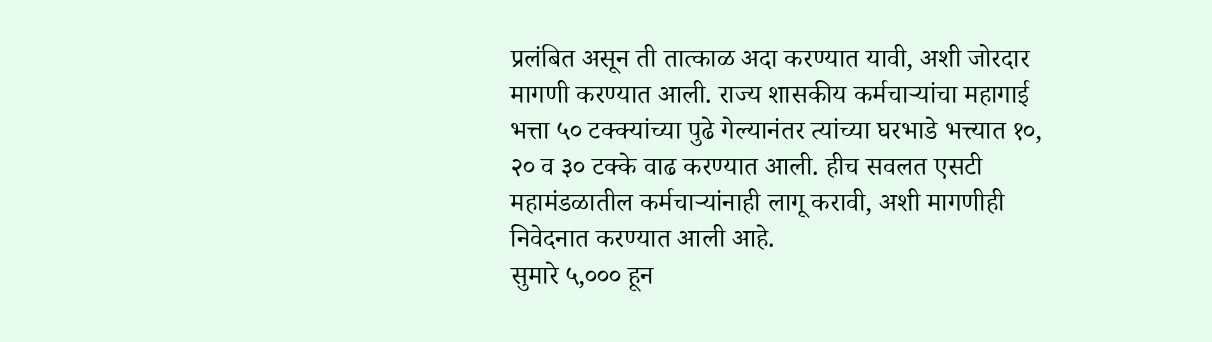प्रलंबित असून ती तात्काळ अदा करण्यात यावी, अशी जोरदार मागणी करण्यात आली. राज्य शासकीय कर्मचाऱ्यांचा महागाई भत्ता ५० टक्क्यांच्या पुढे गेल्यानंतर त्यांच्या घरभाडे भत्त्यात १०, २० व ३० टक्के वाढ करण्यात आली. हीच सवलत एसटी महामंडळातील कर्मचाऱ्यांनाही लागू करावी, अशी मागणीही निवेदनात करण्यात आली आहे.
सुमारे ५,००० हून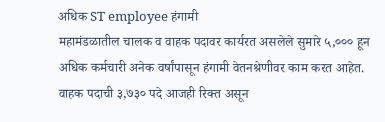अधिक ST employee हंगामी
महामंडळातील चालक व वाहक पदावर कार्यरत असलेले सुमारे ५,००० हून अधिक कर्मचारी अनेक वर्षांपासून हंगामी वेतनश्रेणीवर काम करत आहेत. वाहक पदाची ३,७३० पदे आजही रिक्त असून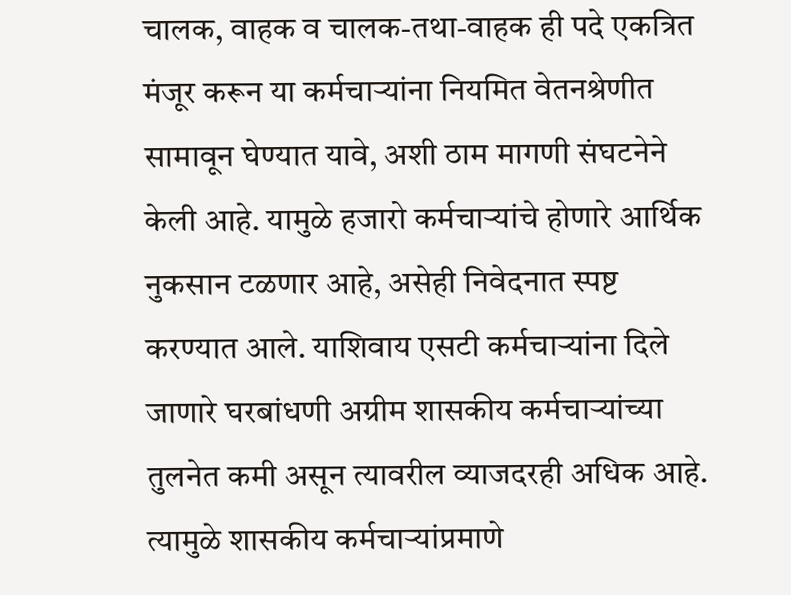चालक, वाहक व चालक-तथा-वाहक ही पदे एकत्रित मंजूर करून या कर्मचाऱ्यांना नियमित वेतनश्रेणीत सामावून घेण्यात यावे, अशी ठाम मागणी संघटनेने केली आहे. यामुळे हजारो कर्मचाऱ्यांचे होणारे आर्थिक नुकसान टळणार आहे, असेही निवेदनात स्पष्ट करण्यात आले. याशिवाय एसटी कर्मचाऱ्यांना दिले जाणारे घरबांधणी अग्रीम शासकीय कर्मचाऱ्यांच्या तुलनेत कमी असून त्यावरील व्याजदरही अधिक आहे. त्यामुळे शासकीय कर्मचाऱ्यांप्रमाणे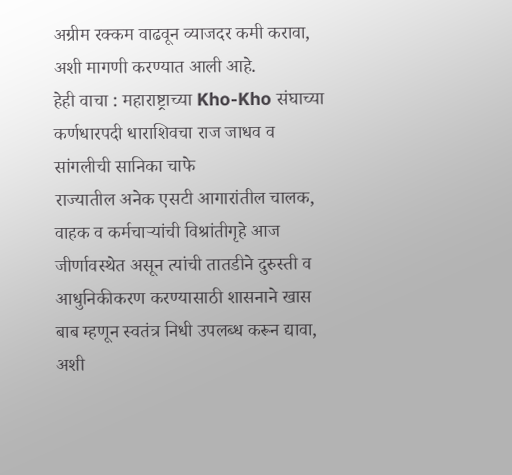अग्रीम रक्कम वाढवून व्याजदर कमी करावा, अशी मागणी करण्यात आली आहे.
हेही वाचा : महाराष्ट्राच्या Kho-Kho संघाच्या कर्णधारपदी धाराशिवचा राज जाधव व सांगलीची सानिका चाफे
राज्यातील अनेक एसटी आगारांतील चालक, वाहक व कर्मचाऱ्यांची विश्रांतीगृहे आज जीर्णावस्थेत असून त्यांची तातडीने दुरुस्ती व आधुनिकीकरण करण्यासाठी शासनाने खास बाब म्हणून स्वतंत्र निधी उपलब्ध करून द्यावा, अशी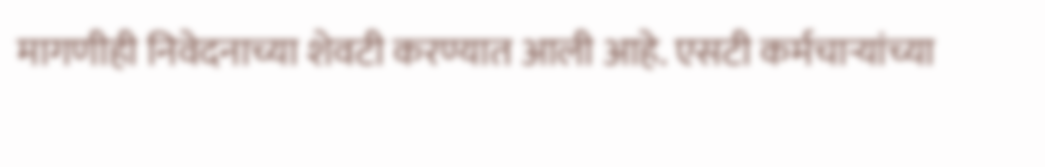मागणीही निवेदनाच्या शेवटी करण्यात आली आहे. एसटी कर्मचाऱ्यांच्या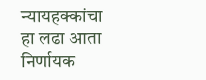न्यायहक्कांचा हा लढा आता निर्णायक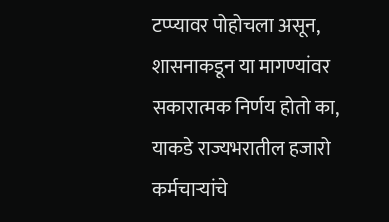टप्प्यावर पोहोचला असून, शासनाकडून या मागण्यांवर सकारात्मक निर्णय होतो का, याकडे राज्यभरातील हजारो कर्मचाऱ्यांचे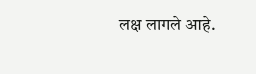लक्ष लागले आहे.